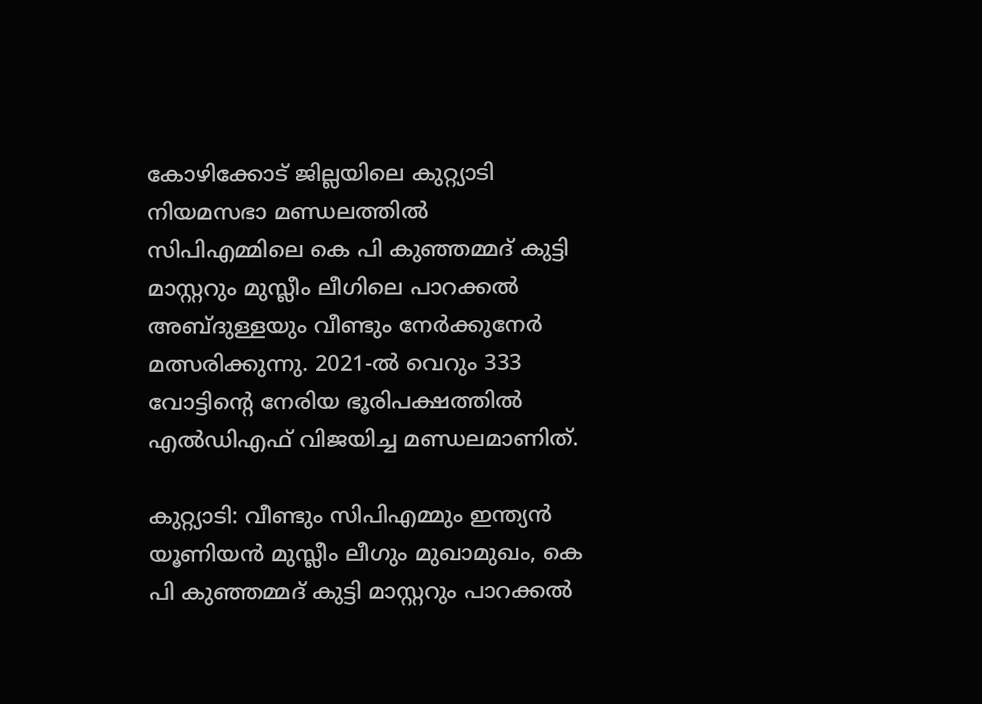കോഴിക്കോട് ജില്ലയിലെ കുറ്റ്യാടി നിയമസഭാ മണ്ഡലത്തിൽ സിപിഎമ്മിലെ കെ പി കുഞ്ഞമ്മദ് കുട്ടി മാസ്റ്ററും മുസ്ലീം ലീഗിലെ പാറക്കൽ അബ്ദുള്ളയും വീണ്ടും നേർക്കുനേർ മത്സരിക്കുന്നു. 2021-ൽ വെറും 333 വോട്ടിന്റെ നേരിയ ഭൂരിപക്ഷത്തിൽ എൽഡിഎഫ് വിജയിച്ച മണ്ഡലമാണിത്.

കുറ്റ്യാടി: വീണ്ടും സിപിഎമ്മും ഇന്ത്യന്‍ യൂണിയന്‍ മുസ്ലീം ലീഗും മുഖാമുഖം, കെ പി കുഞ്ഞമ്മദ് കുട്ടി മാസ്റ്ററും പാറക്കല്‍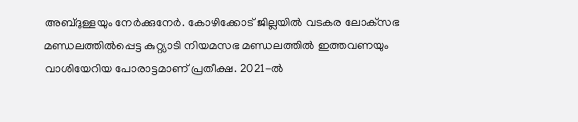അബ്‌ദുള്ളയും നേര്‍ക്കുനേര്‍. കോഴിക്കോട് ജില്ലയില്‍ വടകര ലോക്‌സഭ മണ്ഡലത്തില്‍പ്പെട്ട കുറ്റ്യാടി നിയമസഭ മണ്ഡലത്തില്‍ ഇത്തവണയും വാശിയേറിയ പോരാട്ടമാണ് പ്രതീക്ഷ. 2021-ല്‍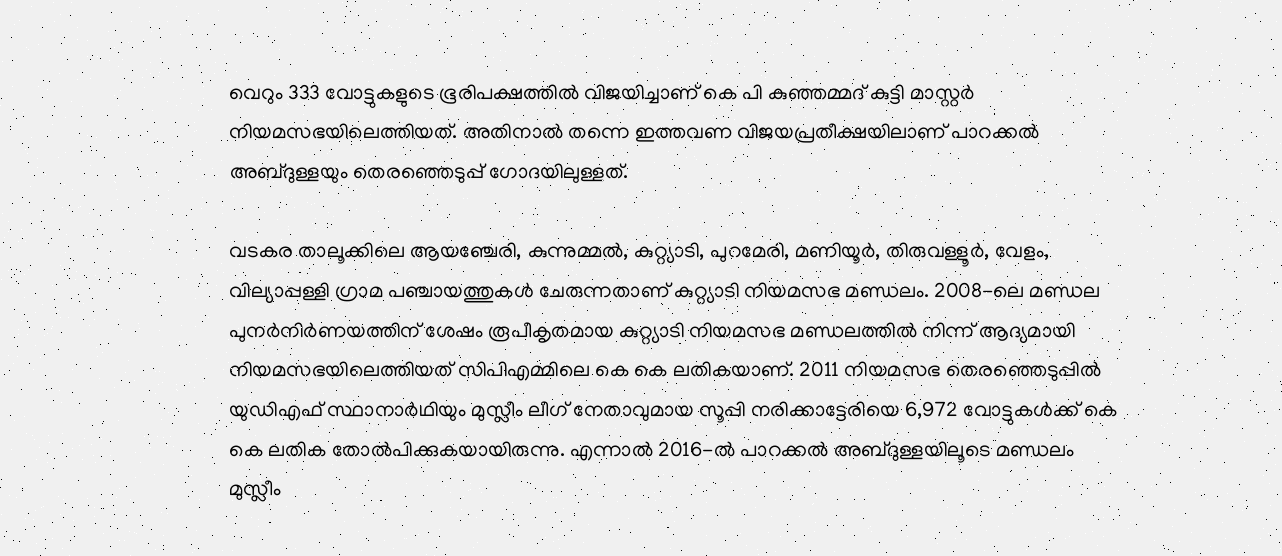വെറും 333 വോട്ടുകളുടെ ഭൂരിപക്ഷത്തില്‍ വിജയിച്ചാണ് കെ പി കുഞ്ഞമ്മദ് കുട്ടി മാസ്റ്റര്‍ നിയമസഭയിലെത്തിയത്. അതിനാല്‍ തന്നെ ഇത്തവണ വിജയപ്രതീക്ഷയിലാണ് പാറക്കല്‍ അബ്‌ദുള്ളയും തെരഞ്ഞെടുപ്പ് ഗോദയിലുള്ളത്.

വടകര താലൂക്കിലെ ആയഞ്ചേരി, കുന്നുമ്മല്‍, കുറ്റ്യാടി, പുറമേരി, മണിയൂര്‍, തിരുവള്ളൂര്‍, വേളം, വില്യാപ്പള്ളി ഗ്രാമ പഞ്ചായത്തുകള്‍ ചേരുന്നതാണ് കുറ്റ്യാടി നിയമസഭ മണ്ഡലം. 2008-ലെ മണ്ഡല പുനര്‍നിര്‍ണയത്തിന് ശേഷം രൂപീകൃതമായ കുറ്റ്യാടി നിയമസഭ മണ്ഡലത്തില്‍ നിന്ന് ആദ്യമായി നിയമസഭയിലെത്തിയത് സിപിഎമ്മിലെ കെ കെ ലതികയാണ്. 2011 നിയമസഭ തെരഞ്ഞെടുപ്പില്‍ യുഡിഎഫ് സ്ഥാനാര്‍ഥിയും മുസ്ലീം ലീഗ് നേതാവുമായ സൂപ്പി നരിക്കാട്ടേരിയെ 6,972 വോട്ടുകള്‍ക്ക് കെ കെ ലതിക തോല്‍പിക്കുകയായിരുന്നു. എന്നാല്‍ 2016-ല്‍ പാറക്കല്‍ അബ്‌ദുള്ളയിലൂടെ മണ്ഡലം മുസ്ലീം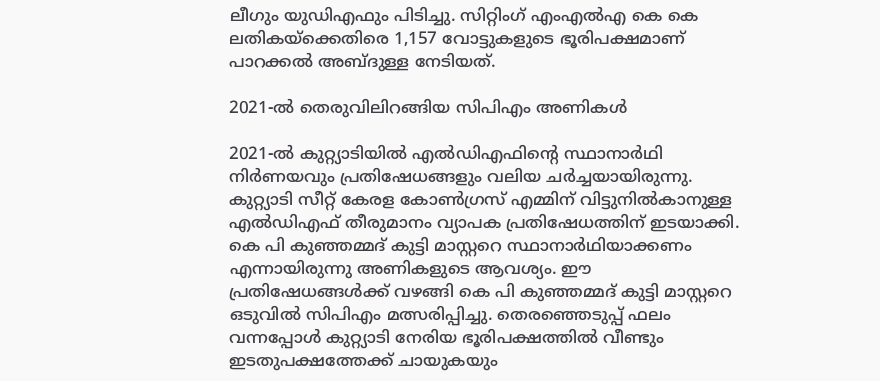ലീഗും യുഡിഎഫും പിടിച്ചു. സിറ്റിംഗ് എംഎല്‍എ കെ കെ ലതികയ്‌ക്കെതിരെ 1,157 വോട്ടുകളുടെ ഭൂരിപക്ഷമാണ് പാറക്കല്‍ അബ്‌ദുള്ള നേടിയത്.

2021-ല്‍ തെരുവിലിറങ്ങിയ സിപിഎം അണികള്‍

2021-ല്‍ കുറ്റ്യാടിയില്‍ എല്‍ഡിഎഫിന്‍റെ സ്ഥാനാര്‍ഥി നിര്‍ണയവും പ്രതിഷേധങ്ങളും വലിയ ചര്‍ച്ചയായിരുന്നു. കുറ്റ്യാടി സീറ്റ് കേരള കോണ്‍ഗ്രസ് എമ്മിന് വിട്ടുനില്‍കാനുള്ള എല്‍ഡിഎഫ് തീരുമാനം വ്യാപക പ്രതിഷേധത്തിന് ഇടയാക്കി. കെ പി കുഞ്ഞമ്മദ് കുട്ടി മാസ്റ്ററെ സ്ഥാനാര്‍ഥിയാക്കണം എന്നായിരുന്നു അണികളുടെ ആവശ്യം. ഈ പ്രതിഷേധങ്ങള്‍ക്ക് വഴങ്ങി കെ പി കുഞ്ഞമ്മദ് കുട്ടി മാസ്റ്ററെ ഒടുവില്‍ സിപിഎം മത്സരിപ്പിച്ചു. തെരഞ്ഞെടുപ്പ് ഫലം വന്നപ്പോള്‍ കുറ്റ്യാടി നേരിയ ഭൂരിപക്ഷത്തില്‍ വീണ്ടും ഇടതുപക്ഷത്തേക്ക് ചായുകയും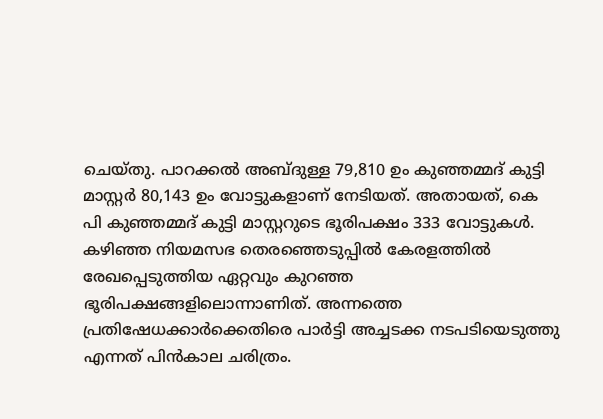ചെയ്‌തു. പാറക്കല്‍ അബ്‌ദുള്ള 79,810 ഉം കുഞ്ഞമ്മദ് കുട്ടി മാസ്റ്റര്‍ 80,143 ഉം വോട്ടുകളാണ് നേടിയത്. അതായത്, കെ പി കുഞ്ഞമ്മദ് കുട്ടി മാസ്റ്ററുടെ ഭൂരിപക്ഷം 333 വോട്ടുകള്‍. കഴിഞ്ഞ നിയമസഭ തെരഞ്ഞെടുപ്പില്‍ കേരളത്തില്‍ രേഖപ്പെടുത്തിയ ഏറ്റവും കുറഞ്ഞ ഭൂരിപക്ഷങ്ങളിലൊന്നാണിത്. അന്നത്തെ പ്രതിഷേധക്കാര്‍ക്കെതിരെ പാര്‍ട്ടി അച്ചടക്ക നടപടിയെടുത്തു എന്നത് പിന്‍കാല ചരിത്രം.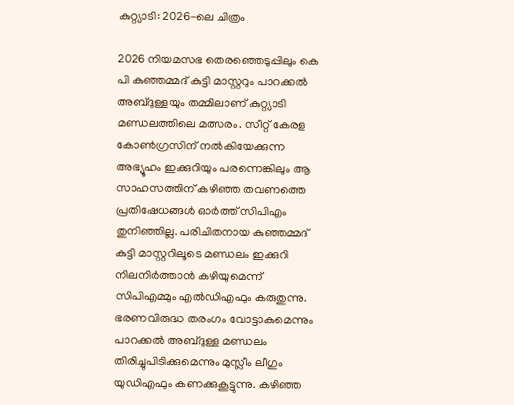കുറ്റ്യാടി: 2026-ലെ ചിത്രം

2026 നിയമസഭ തെരഞ്ഞെടുപ്പിലും കെ പി കുഞ്ഞമ്മദ് കുട്ടി മാസ്റ്ററും പാറക്കല്‍ അബ്‌ദുള്ളയും തമ്മിലാണ് കുറ്റ്യാടി മണ്ഡലത്തിലെ മത്സരം. സീറ്റ് കേരള കോണ്‍ഗ്രസിന് നല്‍കിയേക്കുന്ന അഭ്യൂഹം ഇക്കുറിയും പരന്നെങ്കിലും ആ സാഹസത്തിന് കഴിഞ്ഞ തവണത്തെ പ്രതിഷേധങ്ങള്‍ ഓര്‍ത്ത് സിപിഎം തുനിഞ്ഞില്ല. പരിചിതനായ കുഞ്ഞമ്മദ് കുട്ടി മാസ്റ്ററിലൂടെ മണ്ഡലം ഇക്കുറി നിലനിര്‍ത്താന്‍ കഴിയുമെന്ന് സിപിഎമ്മും എല്‍ഡിഎഫും കരുതുന്നു. ഭരണവിരുദ്ധ തരംഗം വോട്ടാകുമെന്നും പാറക്കല്‍ അബ്‌ദുള്ള മണ്ഡലം തിരിച്ചുപിടിക്കുമെന്നും മുസ്ലീം ലീഗും യുഡിഎഫും കണക്കുകൂട്ടുന്നു. കഴിഞ്ഞ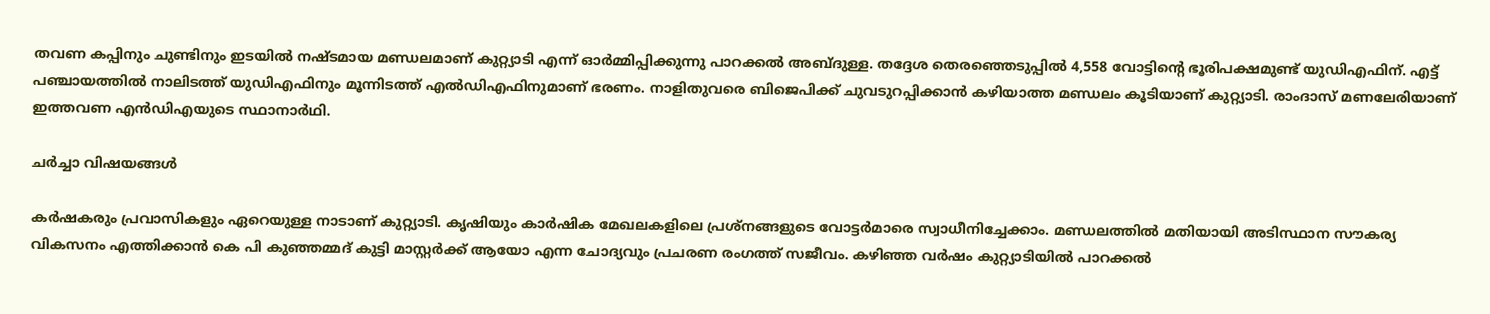തവണ കപ്പിനും ചുണ്ടിനും ഇടയില്‍ നഷ്‌ടമായ മണ്ഡലമാണ് കുറ്റ്യാടി എന്ന് ഓര്‍മ്മിപ്പിക്കുന്നു പാറക്കല്‍ അബ്‌ദുള്ള. തദ്ദേശ തെരഞ്ഞെടുപ്പില്‍ 4,558 വോട്ടിന്‍റെ ഭൂരിപക്ഷമുണ്ട് യുഡിഎഫിന്. എട്ട് പഞ്ചായത്തില്‍ നാലിടത്ത് യുഡിഎഫിനും മൂന്നിടത്ത് എല്‍ഡിഎഫിനുമാണ് ഭരണം. നാളിതുവരെ ബിജെപിക്ക് ചുവടുറപ്പിക്കാന്‍ കഴിയാത്ത മണ്ഡലം കൂടിയാണ് കുറ്റ്യാടി. രാംദാസ് മണലേരിയാണ് ഇത്തവണ എന്‍ഡിഎയുടെ സ്ഥാനാര്‍ഥി.

ചര്‍ച്ചാ വിഷയങ്ങള്‍

കര്‍ഷകരും പ്രവാസികളും ഏറെയുള്ള നാടാണ് കുറ്റ്യാടി. കൃഷിയും കാര്‍ഷിക മേഖലകളിലെ പ്രശ്‌നങ്ങളുടെ വോട്ടര്‍മാരെ സ്വാധീനിച്ചേക്കാം. മണ്ഡലത്തില്‍ മതിയായി അടിസ്ഥാന സൗകര്യ വികസനം എത്തിക്കാന്‍ കെ പി കുഞ്ഞമ്മദ് കുട്ടി മാസ്റ്റര്‍ക്ക് ആയോ എന്ന ചോദ്യവും പ്രചരണ രംഗത്ത് സജീവം. കഴിഞ്ഞ വര്‍ഷം കുറ്റ്യാടിയില്‍ പാറക്കല്‍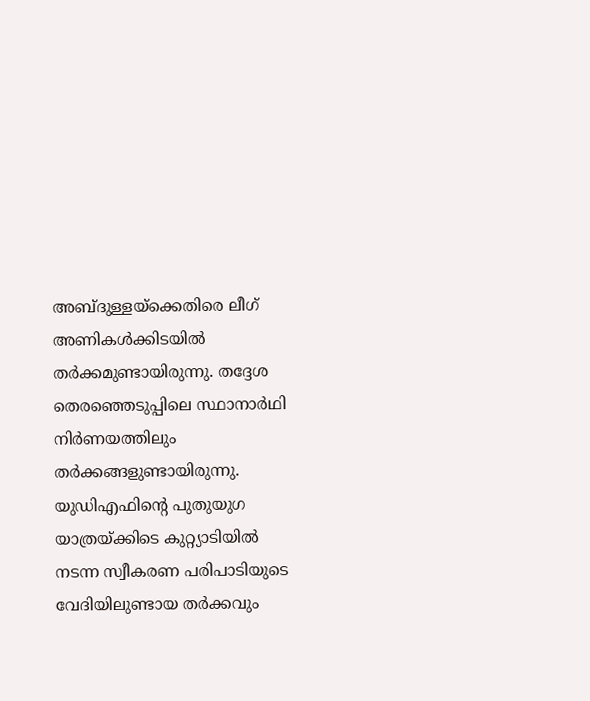അബ്‌ദുള്ളയ്‌ക്കെതിരെ ലീഗ് അണികള്‍ക്കിടയില്‍ തര്‍ക്കമുണ്ടായിരുന്നു. തദ്ദേശ തെരഞ്ഞെടുപ്പിലെ സ്ഥാനാര്‍ഥി നിര്‍ണയത്തിലും തര്‍ക്കങ്ങളുണ്ടായിരുന്നു. യുഡിഎഫിന്‍റെ പുതുയുഗ യാത്രയ്‌ക്കിടെ കുറ്റ്യാടിയിൽ നടന്ന സ്വീകരണ പരിപാടിയുടെ വേദിയിലുണ്ടായ തര്‍ക്കവും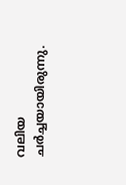വലിയ ചര്‍ച്ചയായിരുന്നു.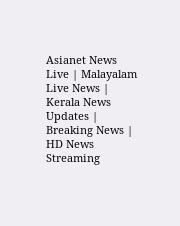Asianet News Live | Malayalam Live News | Kerala News Updates | Breaking News | HD News Streaming